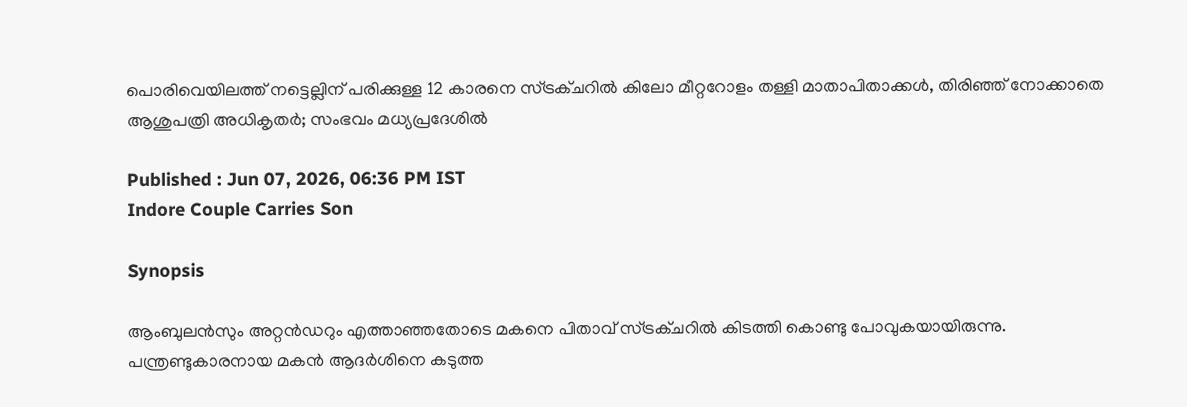പൊരിവെയിലത്ത് നട്ടെല്ലിന് പരിക്കുള്ള 12 കാരനെ സ്ട്രക്ചറിൽ കിലോ മീറ്ററോളം തള്ളി മാതാപിതാക്കൾ, തിരിഞ്ഞ് നോക്കാതെ ആശുപത്രി അധികൃതർ; സംഭവം മധ്യപ്രദേശിൽ

Published : Jun 07, 2026, 06:36 PM IST
Indore Couple Carries Son

Synopsis

ആംബുലൻസും അറ്റൻഡറും എത്താഞ്ഞതോടെ മകനെ പിതാവ് സ്ട്രക്ചറിൽ കിടത്തി കൊണ്ടു പോവുകയായിരുന്നു. പന്ത്രണ്ടുകാരനായ മകൻ ആദർശിനെ കടുത്ത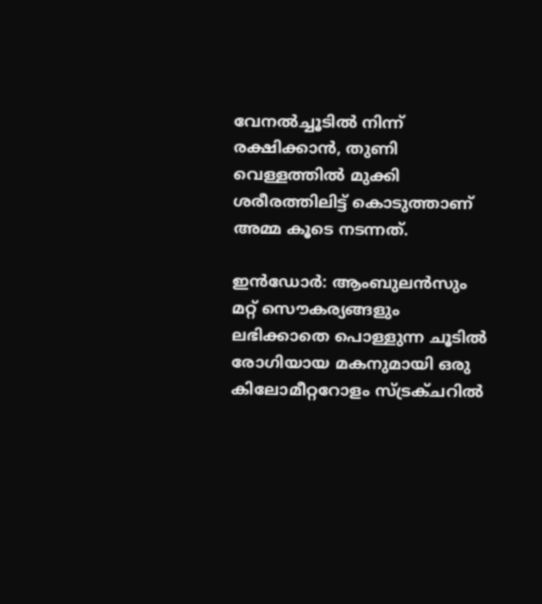വേനൽച്ചൂടിൽ നിന്ന് രക്ഷിക്കാൻ, തുണി വെള്ളത്തിൽ മുക്കി ശരീരത്തിലിട്ട് കൊടുത്താണ് അമ്മ കൂടെ നടന്നത്.

ഇൻഡോർ: ആംബുലൻസും മറ്റ് സൌകര്യങ്ങളും ലഭിക്കാതെ പൊള്ളുന്ന ചൂടിൽ രോഗിയായ മകനുമായി ഒരു കിലോമീറ്ററോളം സ്ട്രക്ചറിൽ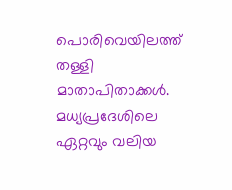പൊരിവെയിലത്ത് തള്ളി മാതാപിതാക്കൾ. മധ്യപ്രദേശിലെ ഏറ്റവും വലിയ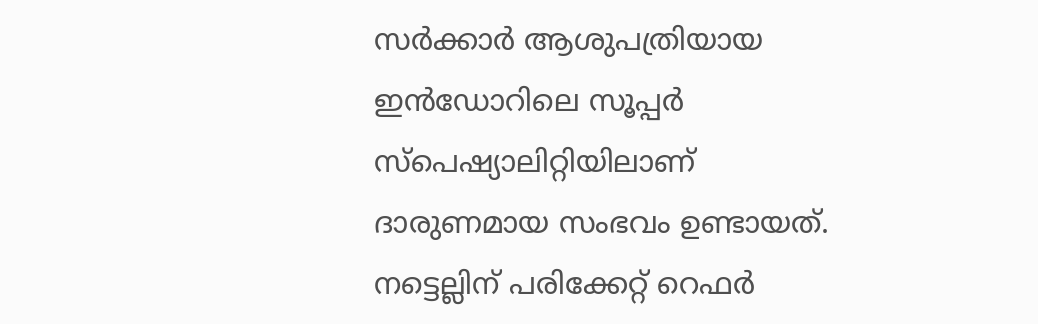സർക്കാർ ആശുപത്രിയായ ഇൻഡോറിലെ സൂപ്പർ സ്പെഷ്യാലിറ്റിയിലാണ് ദാരുണമായ സംഭവം ഉണ്ടായത്. നട്ടെല്ലിന് പരിക്കേറ്റ് റെഫർ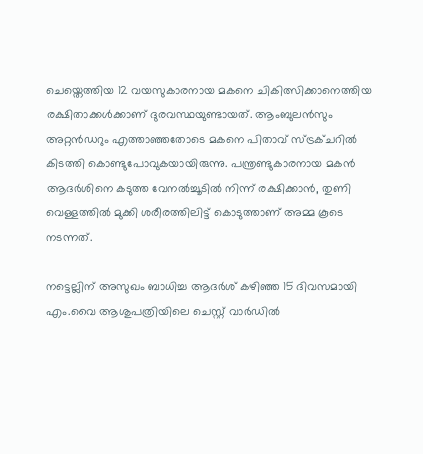ചെയ്തെത്തിയ 12 വയസുകാരനായ മകനെ ചികിത്സിക്കാനെത്തിയ രക്ഷിതാക്കൾക്കാണ് ദുരവസ്ഥയുണ്ടായത്. ആംബുലൻസും അറ്റൻഡറും എത്താഞ്ഞതോടെ മകനെ പിതാവ് സ്ട്രക്ചറിൽ കിടത്തി കൊണ്ടുപോവുകയായിരുന്നു. പന്ത്രണ്ടുകാരനായ മകൻ ആദർശിനെ കടുത്ത വേനൽച്ചൂടിൽ നിന്ന് രക്ഷിക്കാൻ, തുണി വെള്ളത്തിൽ മുക്കി ശരീരത്തിലിട്ട് കൊടുത്താണ് അമ്മ കൂടെ നടന്നത്.

നട്ടെല്ലിന് അസുഖം ബാധിച്ച ആദർശ് കഴിഞ്ഞ 15 ദിവസമായി എം.വൈ ആശുപത്രിയിലെ ചെസ്റ്റ് വാർഡിൽ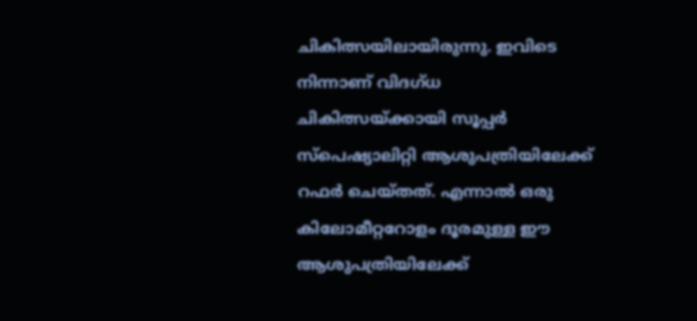ചികിത്സയിലായിരുന്നു. ഇവിടെ നിന്നാണ് വിദഗ്ധ ചികിത്സയ്ക്കായി സൂപ്പർ സ്പെഷ്യാലിറ്റി ആശുപത്രിയിലേക്ക് റഫർ ചെയ്തത്. എന്നാൽ ഒരു കിലോമീറ്ററോളം ദൂരമുള്ള ഈ ആശുപത്രിയിലേക്ക്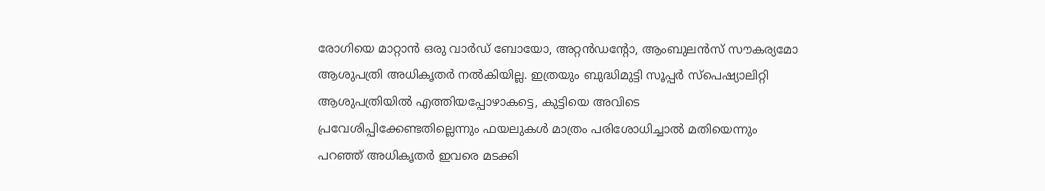രോഗിയെ മാറ്റാൻ ഒരു വാർഡ് ബോയോ, അറ്റൻഡന്റോ, ആംബുലൻസ് സൗകര്യമോ ആശുപത്രി അധികൃതർ നൽകിയില്ല. ഇത്രയും ബുദ്ധിമുട്ടി സൂപ്പർ സ്പെഷ്യാലിറ്റി ആശുപത്രിയിൽ എത്തിയപ്പോഴാകട്ടെ, കുട്ടിയെ അവിടെ പ്രവേശിപ്പിക്കേണ്ടതില്ലെന്നും ഫയലുകൾ മാത്രം പരിശോധിച്ചാൽ മതിയെന്നും പറഞ്ഞ് അധികൃതർ ഇവരെ മടക്കി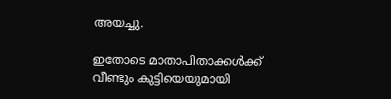അയച്ചു.

ഇതോടെ മാതാപിതാക്കൾക്ക് വീണ്ടും കുട്ടിയെയുമായി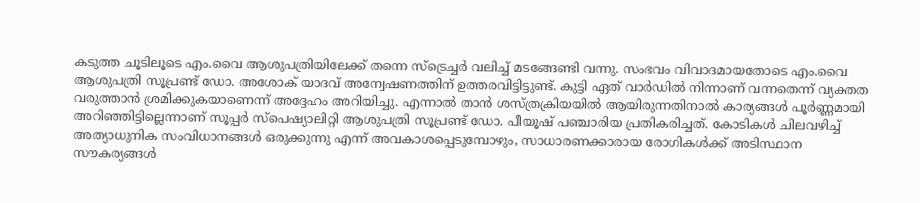കടുത്ത ചൂടിലൂടെ എം.വൈ ആശുപത്രിയിലേക്ക് തന്നെ സ്ട്രെച്ചർ വലിച്ച് മടങ്ങേണ്ടി വന്നു. സംഭവം വിവാദമായതോടെ എം.വൈ ആശുപത്രി സൂപ്രണ്ട് ഡോ. അശോക് യാദവ് അന്വേഷണത്തിന് ഉത്തരവിട്ടിട്ടുണ്ട്. കുട്ടി ഏത് വാർഡിൽ നിന്നാണ് വന്നതെന്ന് വ്യക്തത വരുത്താൻ ശ്രമിക്കുകയാണെന്ന് അദ്ദേഹം അറിയിച്ചു. എന്നാൽ താൻ ശസ്ത്രക്രിയയിൽ ആയിരുന്നതിനാൽ കാര്യങ്ങൾ പൂർണ്ണമായി അറിഞ്ഞിട്ടില്ലെന്നാണ് സൂപ്പർ സ്പെഷ്യാലിറ്റി ആശുപത്രി സൂപ്രണ്ട് ഡോ. പീയൂഷ് പഞ്ചാരിയ പ്രതികരിച്ചത്. കോടികൾ ചിലവഴിച്ച് അത്യാധുനിക സംവിധാനങ്ങൾ ഒരുക്കുന്നു എന്ന് അവകാശപ്പെടുമ്പോഴും, സാധാരണക്കാരായ രോഗികൾക്ക് അടിസ്ഥാന സൗകര്യങ്ങൾ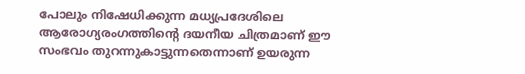പോലും നിഷേധിക്കുന്ന മധ്യപ്രദേശിലെ ആരോഗ്യരംഗത്തിന്റെ ദയനീയ ചിത്രമാണ് ഈ സംഭവം തുറന്നുകാട്ടുന്നതെന്നാണ് ഉയരുന്ന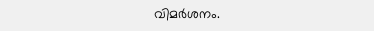വിമ‍ർശനം.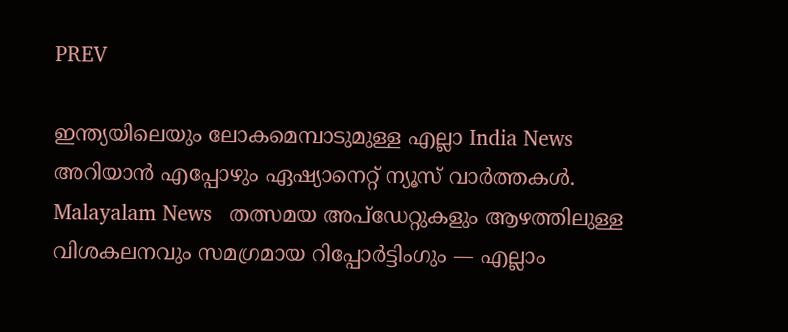PREV

ഇന്ത്യയിലെയും ലോകമെമ്പാടുമുള്ള എല്ലാ India News അറിയാൻ എപ്പോഴും ഏഷ്യാനെറ്റ് ന്യൂസ് വാർത്തകൾ. Malayalam News   തത്സമയ അപ്‌ഡേറ്റുകളും ആഴത്തിലുള്ള വിശകലനവും സമഗ്രമായ റിപ്പോർട്ടിംഗും — എല്ലാം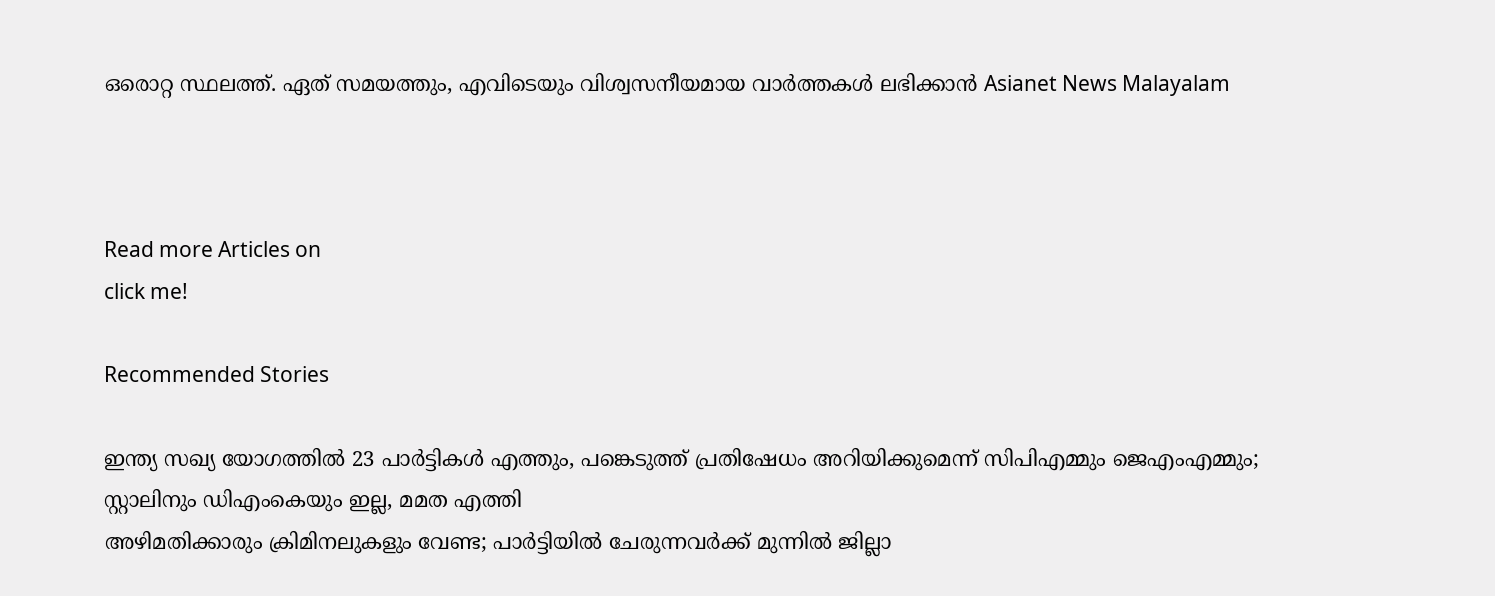ഒരൊറ്റ സ്ഥലത്ത്. ഏത് സമയത്തും, എവിടെയും വിശ്വസനീയമായ വാർത്തകൾ ലഭിക്കാൻ Asianet News Malayalam



Read more Articles on
click me!

Recommended Stories

ഇന്ത്യ സഖ്യ യോഗത്തിൽ 23 പാർട്ടികൾ എത്തും, പങ്കെടുത്ത് പ്രതിഷേധം അറിയിക്കുമെന്ന് സിപിഎമ്മും ജെഎംഎമ്മും; സ്റ്റാലിനും ഡിഎംകെയും ഇല്ല, മമത എത്തി
അഴിമതിക്കാരും ക്രിമിനലുകളും വേണ്ട; പാർട്ടിയിൽ ചേരുന്നവർക്ക് മുന്നിൽ ജില്ലാ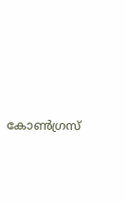കോൺഗ്രസ്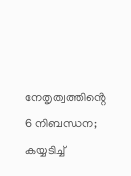നേതൃത്വത്തിൻ്റെ 6 നിബന്ധന; കയ്യടിച്ച്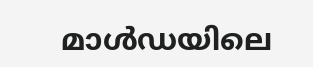മാൾഡയിലെ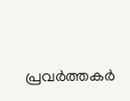പ്രവർത്തകർ